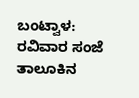ಬಂಟ್ವಾಳ: ರವಿವಾರ ಸಂಜೆ ತಾಲೂಕಿನ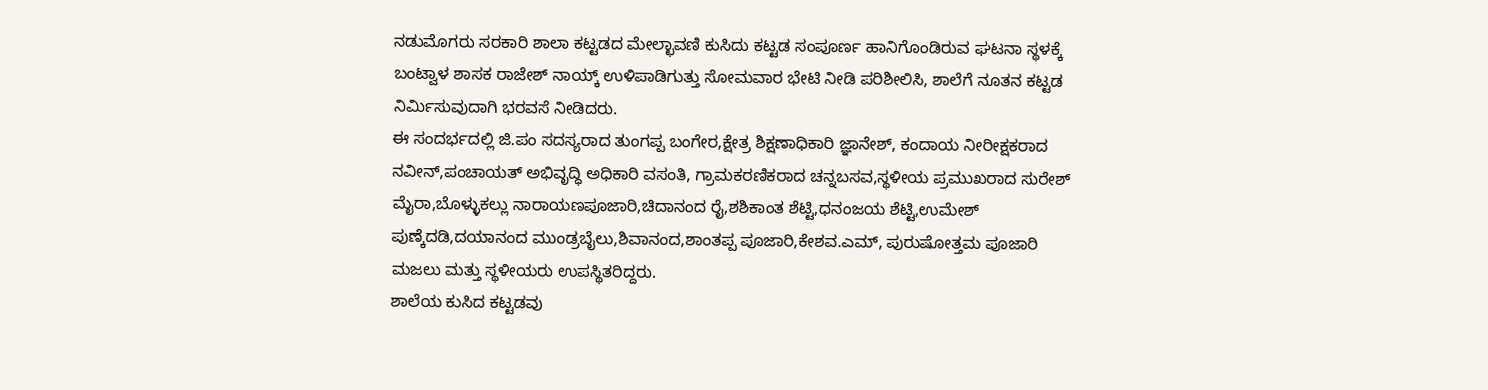ನಡುಮೊಗರು ಸರಕಾರಿ ಶಾಲಾ ಕಟ್ಟಡದ ಮೇಲ್ಛಾವಣಿ ಕುಸಿದು ಕಟ್ಟಡ ಸಂಪೂರ್ಣ ಹಾನಿಗೊಂಡಿರುವ ಘಟನಾ ಸ್ಥಳಕ್ಕೆ ಬಂಟ್ವಾಳ ಶಾಸಕ ರಾಜೇಶ್ ನಾಯ್ಕ್ ಉಳಿಪಾಡಿಗುತ್ತು ಸೋಮವಾರ ಭೇಟಿ ನೀಡಿ ಪರಿಶೀಲಿಸಿ, ಶಾಲೆಗೆ ನೂತನ ಕಟ್ಟಡ ನಿರ್ಮಿಸುವುದಾಗಿ ಭರವಸೆ ನೀಡಿದರು.
ಈ ಸಂದರ್ಭದಲ್ಲಿ ಜಿ.ಪಂ ಸದಸ್ಯರಾದ ತುಂಗಪ್ಪ ಬಂಗೇರ,ಕ್ಷೇತ್ರ ಶಿಕ್ಷಣಾಧಿಕಾರಿ ಜ್ಞಾನೇಶ್, ಕಂದಾಯ ನೀರೀಕ್ಷಕರಾದ ನವೀನ್,ಪಂಚಾಯತ್ ಅಭಿವೃದ್ಧಿ ಅಧಿಕಾರಿ ವಸಂತಿ, ಗ್ರಾಮಕರಣಿಕರಾದ ಚನ್ನಬಸವ,ಸ್ಥಳೀಯ ಪ್ರಮುಖರಾದ ಸುರೇಶ್ ಮೈರಾ,ಬೊಳ್ಳುಕಲ್ಲು ನಾರಾಯಣಪೂಜಾರಿ,ಚಿದಾನಂದ ರೈ,ಶಶಿಕಾಂತ ಶೆಟ್ಟಿ,ಧನಂಜಯ ಶೆಟ್ಟಿ,ಉಮೇಶ್ ಪುಣ್ಕೆದಡಿ,ದಯಾನಂದ ಮುಂಡ್ರಬೈಲು,ಶಿವಾನಂದ,ಶಾಂತಪ್ಪ ಪೂಜಾರಿ,ಕೇಶವ.ಎಮ್, ಪುರುಷೋತ್ತಮ ಪೂಜಾರಿ ಮಜಲು ಮತ್ತು ಸ್ಥಳೀಯರು ಉಪಸ್ಥಿತರಿದ್ದರು.
ಶಾಲೆಯ ಕುಸಿದ ಕಟ್ಟಡವು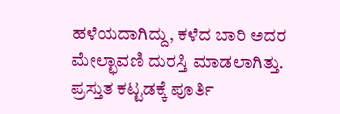ಹಳೆಯದಾಗಿದ್ದು, ಕಳೆದ ಬಾರಿ ಅದರ ಮೇಲ್ಛಾವಣಿ ದುರಸ್ತಿ ಮಾಡಲಾಗಿತ್ತು. ಪ್ರಸ್ತುತ ಕಟ್ಟಡಕ್ಕೆ ಪೂರ್ತಿ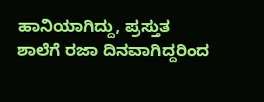ಹಾನಿಯಾಗಿದ್ದು, ಪ್ರಸ್ತುತ ಶಾಲೆಗೆ ರಜಾ ದಿನವಾಗಿದ್ದರಿಂದ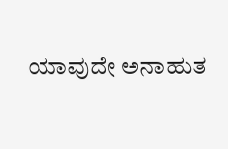ಯಾವುದೇ ಅನಾಹುತ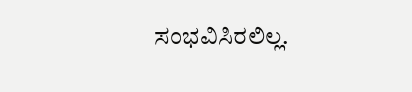ಸಂಭವಿಸಿರಲಿಲ್ಲ.